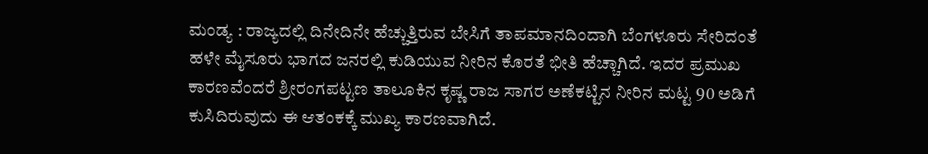ಮಂಡ್ಯ : ರಾಜ್ಯದಲ್ಲಿ ದಿನೇದಿನೇ ಹೆಚ್ಚುತ್ತಿರುವ ಬೇಸಿಗೆ ತಾಪಮಾನದಿಂದಾಗಿ ಬೆಂಗಳೂರು ಸೇರಿದಂತೆ ಹಳೇ ಮೈಸೂರು ಭಾಗದ ಜನರಲ್ಲಿ ಕುಡಿಯುವ ನೀರಿನ ಕೊರತೆ ಭೀತಿ ಹೆಚ್ಚಾಗಿದೆ. ಇದರ ಪ್ರಮುಖ ಕಾರಣವೆಂದರೆ ಶ್ರೀರಂಗಪಟ್ಟಣ ತಾಲೂಕಿನ ಕೃಷ್ಣ ರಾಜ ಸಾಗರ ಅಣೆಕಟ್ಟಿನ ನೀರಿನ ಮಟ್ಟ 90 ಅಡಿಗೆ ಕುಸಿದಿರುವುದು ಈ ಆತಂಕಕ್ಕೆ ಮುಖ್ಯ ಕಾರಣವಾಗಿದೆ.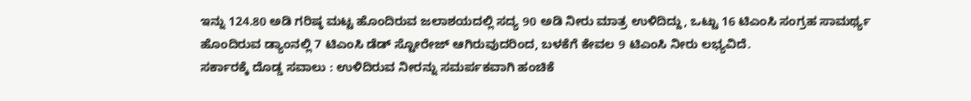ಇನ್ನು 124.80 ಅಡಿ ಗರಿಷ್ಠ ಮಟ್ಟ ಹೊಂದಿರುವ ಜಲಾಶಯದಲ್ಲಿ ಸದ್ಯ 90 ಅಡಿ ನೀರು ಮಾತ್ರ ಉಳಿದಿದ್ದು, ಒಟ್ಟು 16 ಟಿಎಂಸಿ ಸಂಗ್ರಹ ಸಾಮರ್ಥ್ಯ ಹೊಂದಿರುವ ಡ್ಯಾಂನಲ್ಲಿ 7 ಟಿಎಂಸಿ ಡೆಡ್ ಸ್ಟೋರೇಜ್ ಆಗಿರುವುದರಿಂದ, ಬಳಕೆಗೆ ಕೇವಲ 9 ಟಿಎಂಸಿ ನೀರು ಲಭ್ಯವಿದೆ.
ಸರ್ಕಾರಕ್ಕೆ ದೊಡ್ಡ ಸವಾಲು : ಉಳಿದಿರುವ ನೀರನ್ನು ಸಮರ್ಪಕವಾಗಿ ಹಂಚಿಕೆ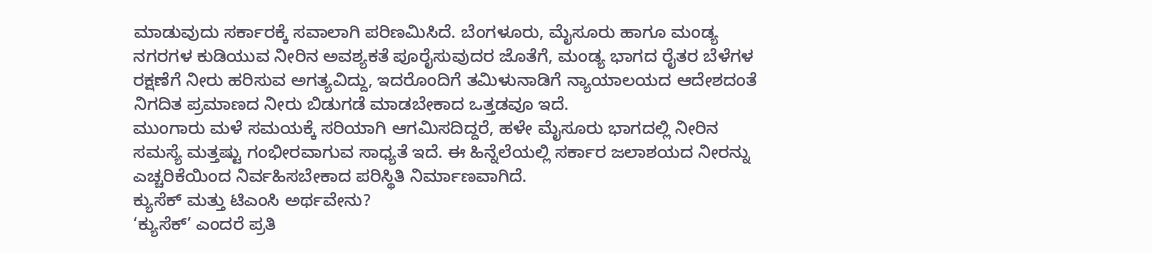ಮಾಡುವುದು ಸರ್ಕಾರಕ್ಕೆ ಸವಾಲಾಗಿ ಪರಿಣಮಿಸಿದೆ. ಬೆಂಗಳೂರು, ಮೈಸೂರು ಹಾಗೂ ಮಂಡ್ಯ ನಗರಗಳ ಕುಡಿಯುವ ನೀರಿನ ಅವಶ್ಯಕತೆ ಪೂರೈಸುವುದರ ಜೊತೆಗೆ, ಮಂಡ್ಯ ಭಾಗದ ರೈತರ ಬೆಳೆಗಳ ರಕ್ಷಣೆಗೆ ನೀರು ಹರಿಸುವ ಅಗತ್ಯವಿದ್ದು, ಇದರೊಂದಿಗೆ ತಮಿಳುನಾಡಿಗೆ ನ್ಯಾಯಾಲಯದ ಆದೇಶದಂತೆ ನಿಗದಿತ ಪ್ರಮಾಣದ ನೀರು ಬಿಡುಗಡೆ ಮಾಡಬೇಕಾದ ಒತ್ತಡವೂ ಇದೆ.
ಮುಂಗಾರು ಮಳೆ ಸಮಯಕ್ಕೆ ಸರಿಯಾಗಿ ಆಗಮಿಸದಿದ್ದರೆ, ಹಳೇ ಮೈಸೂರು ಭಾಗದಲ್ಲಿ ನೀರಿನ ಸಮಸ್ಯೆ ಮತ್ತಷ್ಟು ಗಂಭೀರವಾಗುವ ಸಾಧ್ಯತೆ ಇದೆ. ಈ ಹಿನ್ನೆಲೆಯಲ್ಲಿ ಸರ್ಕಾರ ಜಲಾಶಯದ ನೀರನ್ನು ಎಚ್ಚರಿಕೆಯಿಂದ ನಿರ್ವಹಿಸಬೇಕಾದ ಪರಿಸ್ಥಿತಿ ನಿರ್ಮಾಣವಾಗಿದೆ.
ಕ್ಯುಸೆಕ್ ಮತ್ತು ಟಿಎಂಸಿ ಅರ್ಥವೇನು?
‘ಕ್ಯುಸೆಕ್’ ಎಂದರೆ ಪ್ರತಿ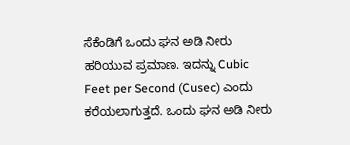ಸೆಕೆಂಡಿಗೆ ಒಂದು ಘನ ಅಡಿ ನೀರು ಹರಿಯುವ ಪ್ರಮಾಣ. ಇದನ್ನು Cubic Feet per Second (Cusec) ಎಂದು ಕರೆಯಲಾಗುತ್ತದೆ. ಒಂದು ಘನ ಅಡಿ ನೀರು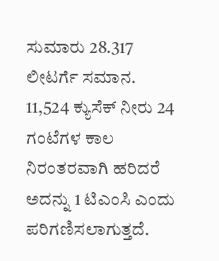ಸುಮಾರು 28.317 ಲೀಟರ್ಗೆ ಸಮಾನ. 11,524 ಕ್ಯುಸೆಕ್ ನೀರು 24 ಗಂಟೆಗಳ ಕಾಲ ನಿರಂತರವಾಗಿ ಹರಿದರೆ ಅದನ್ನು 1 ಟಿಎಂಸಿ ಎಂದು ಪರಿಗಣಿಸಲಾಗುತ್ತದೆ.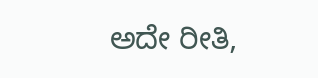ಅದೇ ರೀತಿ,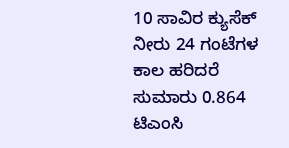10 ಸಾವಿರ ಕ್ಯುಸೆಕ್ ನೀರು 24 ಗಂಟೆಗಳ ಕಾಲ ಹರಿದರೆ ಸುಮಾರು 0.864 ಟಿಎಂಸಿ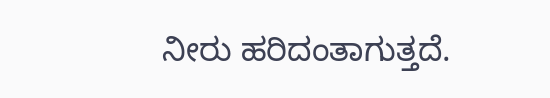ನೀರು ಹರಿದಂತಾಗುತ್ತದೆ.